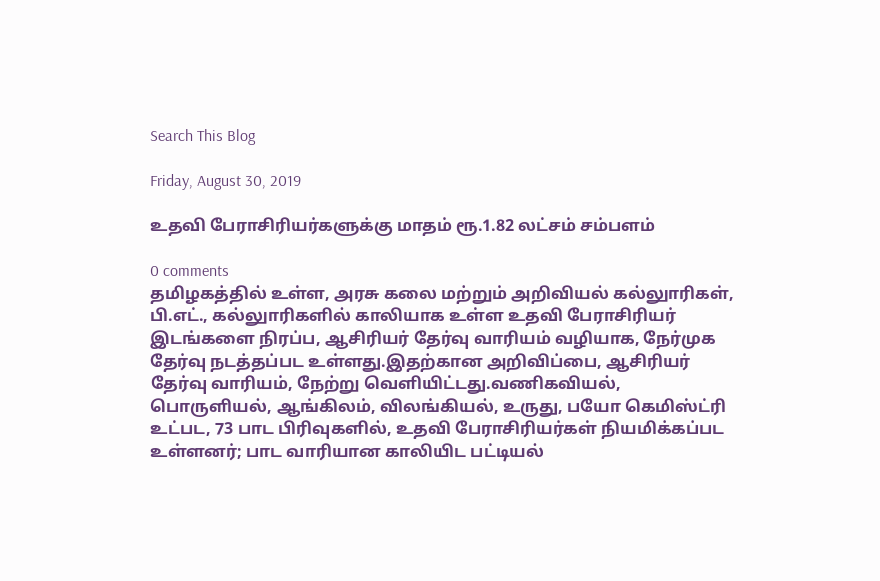Search This Blog

Friday, August 30, 2019

உதவி பேராசிரியர்களுக்கு மாதம் ரூ.1.82 லட்சம் சம்பளம்

0 comments
தமிழகத்தில் உள்ள, அரசு கலை மற்றும் அறிவியல் கல்லுாரிகள், பி.எட்., கல்லுாரிகளில் காலியாக உள்ள உதவி பேராசிரியர் இடங்களை நிரப்ப, ஆசிரியர் தேர்வு வாரியம் வழியாக, நேர்முக தேர்வு நடத்தப்பட உள்ளது.இதற்கான அறிவிப்பை, ஆசிரியர் தேர்வு வாரியம், நேற்று வெளியிட்டது.வணிகவியல், பொருளியல், ஆங்கிலம், விலங்கியல், உருது, பயோ கெமிஸ்ட்ரி உட்பட, 73 பாட பிரிவுகளில், உதவி பேராசிரியர்கள் நியமிக்கப்பட உள்ளனர்; பாட வாரியான காலியிட பட்டியல்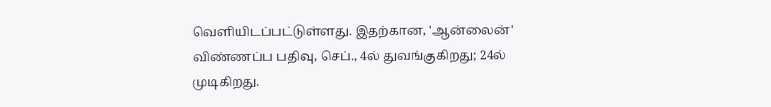வெளியிடப்பட்டுள்ளது. இதற்கான, 'ஆன்லைன்' விண்ணப்ப பதிவு, செப்., 4ல் துவங்குகிறது; 24ல் முடிகிறது.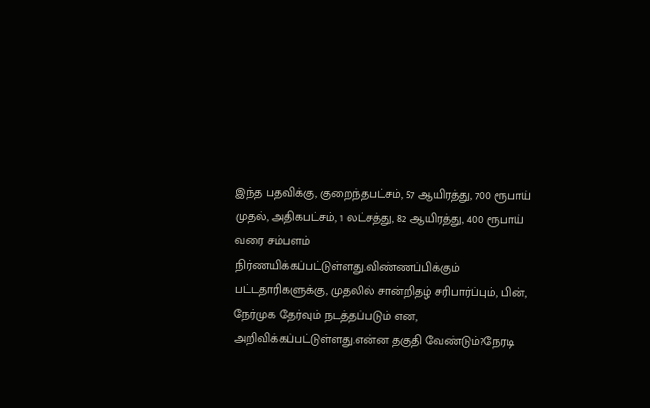இந்த பதவிக்கு, குறைந்தபட்சம், 57 ஆயிரத்து, 700 ரூபாய் முதல், அதிகபட்சம், 1 லட்சத்து, 82 ஆயிரத்து, 400 ரூபாய் வரை சம்பளம் நிர்ணயிக்கப்பட்டுள்ளது.விண்ணப்பிக்கும் பட்டதாரிகளுக்கு, முதலில் சான்றிதழ் சரிபார்ப்பும், பின், நேர்முக தேர்வும் நடத்தப்படும் என, அறிவிக்கப்பட்டுள்ளது.என்ன தகுதி வேண்டும்?நேரடி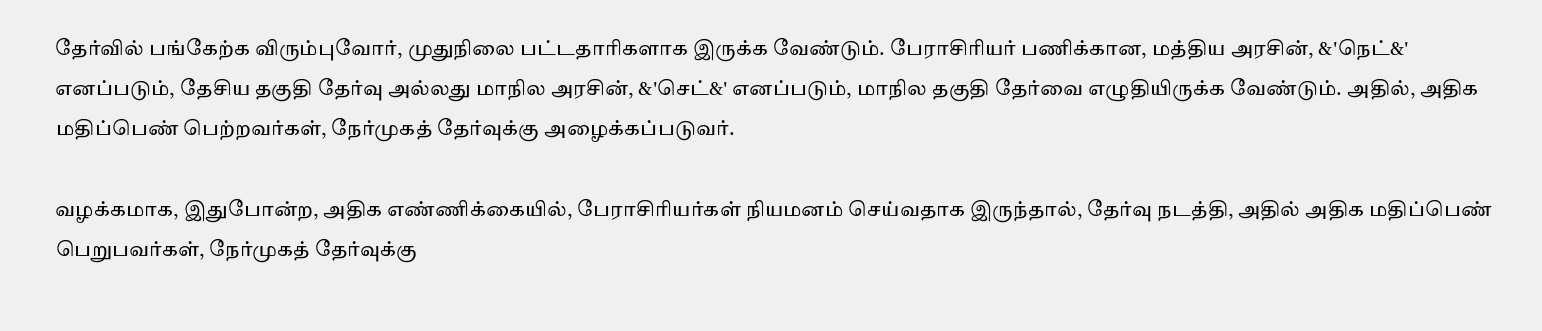தேர்வில் பங்கேற்க விரும்புவோர், முதுநிலை பட்டதாரிகளாக இருக்க வேண்டும். பேராசிரியர் பணிக்கான, மத்திய அரசின், &'நெட்&' எனப்படும், தேசிய தகுதி தேர்வு அல்லது மாநில அரசின், &'செட்&' எனப்படும், மாநில தகுதி தேர்வை எழுதியிருக்க வேண்டும். அதில், அதிக மதிப்பெண் பெற்றவர்கள், நேர்முகத் தேர்வுக்கு அழைக்கப்படுவர்.

வழக்கமாக, இதுபோன்ற, அதிக எண்ணிக்கையில், பேராசிரியர்கள் நியமனம் செய்வதாக இருந்தால், தேர்வு நடத்தி, அதில் அதிக மதிப்பெண் பெறுபவர்கள், நேர்முகத் தேர்வுக்கு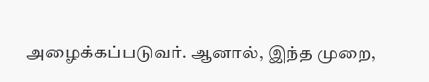அழைக்கப்படுவர். ஆனால், இந்த முறை,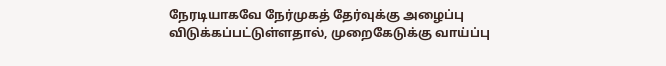நேரடியாகவே நேர்முகத் தேர்வுக்கு அழைப்பு விடுக்கப்பட்டுள்ளதால், முறைகேடுக்கு வாய்ப்பு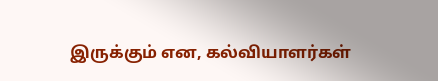இருக்கும் என, கல்வியாளர்கள்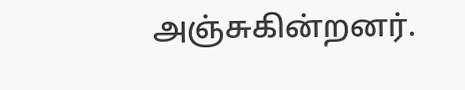அஞ்சுகின்றனர்.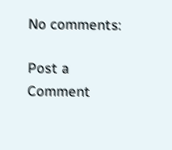No comments:

Post a Comment